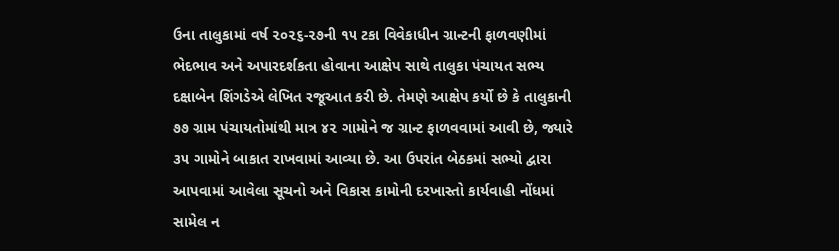ઉના તાલુકામાં વર્ષ ૨૦૨૬-૨૭ની ૧૫ ટકા વિવેકાધીન ગ્રાન્ટની ફાળવણીમાં ભેદભાવ અને અપારદર્શકતા હોવાના આક્ષેપ સાથે તાલુકા પંચાયત સભ્ય દક્ષાબેન શિંગડેએ લેખિત રજૂઆત કરી છે. તેમણે આક્ષેપ કર્યો છે કે તાલુકાની ૭૭ ગ્રામ પંચાયતોમાંથી માત્ર ૪૨ ગામોને જ ગ્રાન્ટ ફાળવવામાં આવી છે, જ્યારે ૩૫ ગામોને બાકાત રાખવામાં આવ્યા છે. આ ઉપરાંત બેઠકમાં સભ્યો દ્વારા આપવામાં આવેલા સૂચનો અને વિકાસ કામોની દરખાસ્તો કાર્યવાહી નોંધમાં સામેલ ન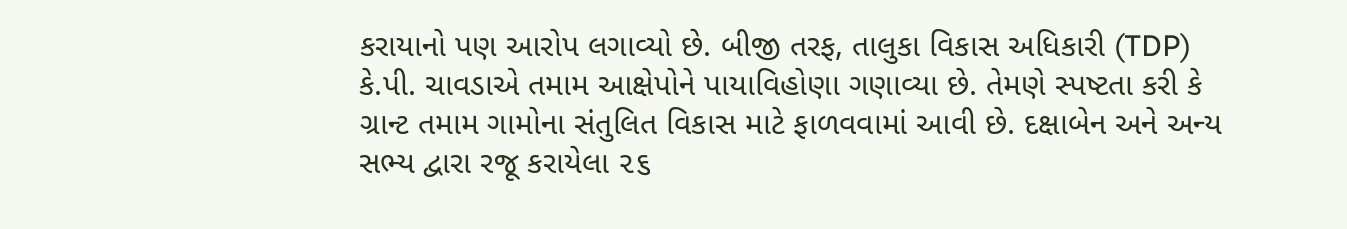કરાયાનો પણ આરોપ લગાવ્યો છે. બીજી તરફ, તાલુકા વિકાસ અધિકારી (TDP) કે.પી. ચાવડાએ તમામ આક્ષેપોને પાયાવિહોણા ગણાવ્યા છે. તેમણે સ્પષ્ટતા કરી કે ગ્રાન્ટ તમામ ગામોના સંતુલિત વિકાસ માટે ફાળવવામાં આવી છે. દક્ષાબેન અને અન્ય સભ્ય દ્વારા રજૂ કરાયેલા ૨૬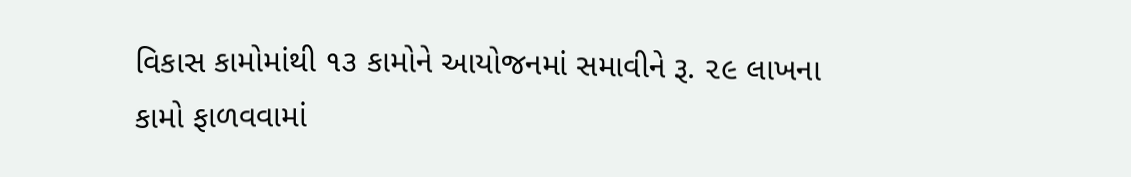વિકાસ કામોમાંથી ૧૩ કામોને આયોજનમાં સમાવીને રૂ. ૨૯ લાખના કામો ફાળવવામાં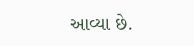આવ્યા છે.